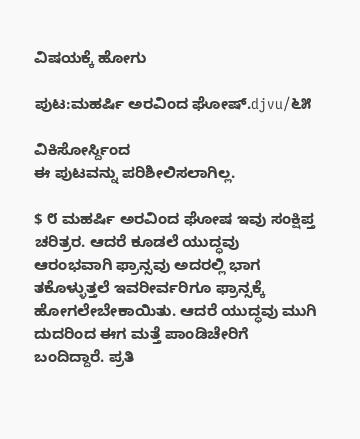ವಿಷಯಕ್ಕೆ ಹೋಗು

ಪುಟ:ಮಹರ್ಷಿ ಅರವಿಂದ ಘೋಷ್.djvu/೬೫

ವಿಕಿಸೋರ್ಸ್ದಿಂದ
ಈ ಪುಟವನ್ನು ಪರಿಶೀಲಿಸಲಾಗಿಲ್ಲ.

$ ೮ ಮಹರ್ಷಿ ಅರವಿಂದ ಘೋಷ ಇವು ಸಂಕ್ಷಿಪ್ತ ಚರಿತ್ರರ. ಆದರೆ ಕೂಡಲೆ ಯುದ್ಧವು ಆರಂಭವಾಗಿ ಫ್ರಾನ್ಸವು ಅದರಲ್ಲಿ ಭಾಗ ತಕೊಳ್ಳುತ್ತಲೆ ಇವರೀರ್ವರಿಗೂ ಫ್ರಾನ್ಸಕ್ಕೆ ಹೋಗಲೇಬೇಕಾಯಿತು. ಆದರೆ ಯುದ್ಧವು ಮುಗಿ ದುದರಿಂದ ಈಗ ಮತ್ತೆ ಪಾಂಡಿಚೇರಿಗೆ ಬಂದಿದ್ದಾರೆ. ಪ್ರತಿ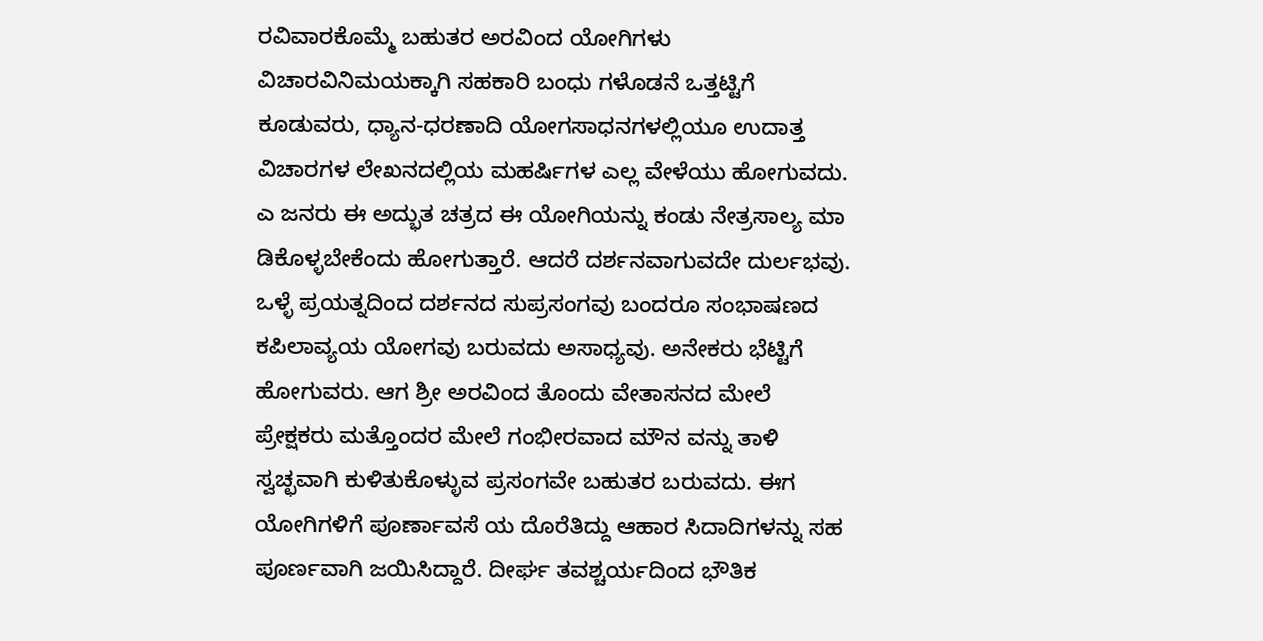ರವಿವಾರಕೊಮ್ಮೆ ಬಹುತರ ಅರವಿಂದ ಯೋಗಿಗಳು ವಿಚಾರವಿನಿಮಯಕ್ಕಾಗಿ ಸಹಕಾರಿ ಬಂಧು ಗಳೊಡನೆ ಒತ್ತಟ್ಟಿಗೆ ಕೂಡುವರು, ಧ್ಯಾನ-ಧರಣಾದಿ ಯೋಗಸಾಧನಗಳಲ್ಲಿಯೂ ಉದಾತ್ತ ವಿಚಾರಗಳ ಲೇಖನದಲ್ಲಿಯ ಮಹರ್ಷಿಗಳ ಎಲ್ಲ ವೇಳೆಯು ಹೋಗುವದು. ಎ ಜನರು ಈ ಅದ್ಭುತ ಚತ್ರದ ಈ ಯೋಗಿಯನ್ನು ಕಂಡು ನೇತ್ರಸಾಲ್ಯ ಮಾ ಡಿಕೊಳ್ಳಬೇಕೆಂದು ಹೋಗುತ್ತಾರೆ. ಆದರೆ ದರ್ಶನವಾಗುವದೇ ದುರ್ಲಭವು. ಒಳ್ಳೆ ಪ್ರಯತ್ನದಿಂದ ದರ್ಶನದ ಸುಪ್ರಸಂಗವು ಬಂದರೂ ಸಂಭಾಷಣದ ಕಪಿಲಾವ್ಯಯ ಯೋಗವು ಬರುವದು ಅಸಾಧ್ಯವು. ಅನೇಕರು ಭೆಟ್ಟಿಗೆ ಹೋಗುವರು. ಆಗ ಶ್ರೀ ಅರವಿಂದ ತೊಂದು ವೇತಾಸನದ ಮೇಲೆ ಪ್ರೇಕ್ಷಕರು ಮತ್ತೊಂದರ ಮೇಲೆ ಗಂಭೀರವಾದ ಮೌನ ವನ್ನು ತಾಳಿ ಸ್ವಚ್ಛವಾಗಿ ಕುಳಿತುಕೊಳ್ಳುವ ಪ್ರಸಂಗವೇ ಬಹುತರ ಬರುವದು. ಈಗ ಯೋಗಿಗಳಿಗೆ ಪೂರ್ಣಾವಸೆ ಯ ದೊರೆತಿದ್ದು ಆಹಾರ ಸಿದಾದಿಗಳನ್ನು ಸಹ ಪೂರ್ಣವಾಗಿ ಜಯಿಸಿದ್ದಾರೆ. ದೀರ್ಘ ತವಶ್ಚರ್ಯದಿಂದ ಭೌತಿಕ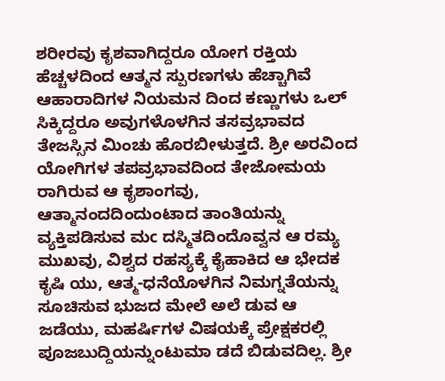ಶರೀರವು ಕೃಶವಾಗಿದ್ದರೂ ಯೋಗ ರಕ್ತಿಯ ಹೆಚ್ಚಳದಿಂದ ಆತ್ಮನ ಸ್ಪುರಣಗಳು ಹೆಚ್ಚಾಗಿವೆ ಆಹಾರಾದಿಗಳ ನಿಯಮನ ದಿಂದ ಕಣ್ಣುಗಳು ಒಲ್ ಸಿಕ್ಕಿದ್ದರೂ ಅವುಗಳೊಳಗಿನ ತಸವ್ರಭಾವದ ತೇಜಸ್ಸಿನ ಮಿಂಚು ಹೊರಬೀಳುತ್ತದೆ. ಶ್ರೀ ಅರವಿಂದ ಯೋಗಿಗಳ ತಪವ್ರಭಾವದಿಂದ ತೇಜೋಮಯ ರಾಗಿರುವ ಆ ಕೃಶಾಂಗವು, ಆತ್ಮಾನಂದದಿಂದುಂಟಾದ ತಾಂತಿಯನ್ನು ವ್ಯಕ್ತಿಪಡಿಸುವ ಮc ದಸ್ಮಿತದಿಂದೊವ್ವನ ಆ ರಮ್ಯ ಮುಖವು, ವಿಶ್ವದ ರಹಸ್ಯಕ್ಕೆ ಕೈಹಾಕಿದ ಆ ಭೇದಕ ಕೃಷಿ ಯು, ಆತ್ಮ-ಧನೆಯೊಳಗಿನ ನಿಮಗ್ನತೆಯನ್ನು ಸೂಚಿಸುವ ಭುಜದ ಮೇಲೆ ಅಲೆ ಡುವ ಆ ಜಡೆಯು, ಮಹರ್ಷಿಗಳ ವಿಷಯಕ್ಕೆ ಪ್ರೇಕ್ಷಕರಲ್ಲಿ ಪೂಜಬುದ್ದಿಯನ್ನುಂಟುಮಾ ಡದೆ ಬಿಡುವದಿಲ್ಲ. ಶ್ರೀ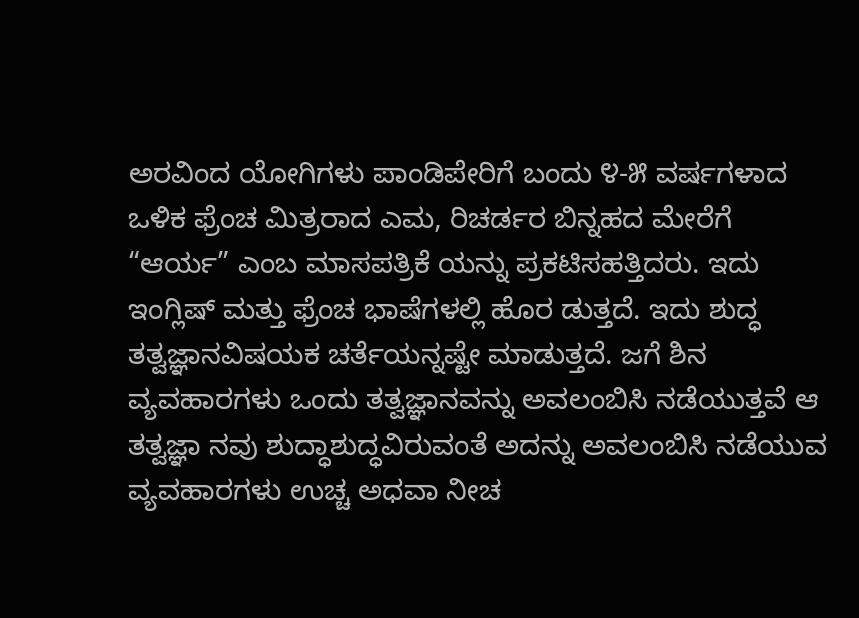ಅರವಿಂದ ಯೋಗಿಗಳು ಪಾಂಡಿಪೇರಿಗೆ ಬಂದು ೪-೫ ವರ್ಷಗಳಾದ ಒಳಿಕ ಫ್ರೆಂಚ ಮಿತ್ರರಾದ ಎಮ, ರಿಚರ್ಡರ ಬಿನ್ನಹದ ಮೇರೆಗೆ “ಆರ್ಯ” ಎಂಬ ಮಾಸಪತ್ರಿಕೆ ಯನ್ನು ಪ್ರಕಟಿಸಹತ್ತಿದರು. ಇದು ಇಂಗ್ಲಿಷ್ ಮತ್ತು ಫ್ರೆಂಚ ಭಾಷೆಗಳಲ್ಲಿ ಹೊರ ಡುತ್ತದೆ. ಇದು ಶುದ್ಧ ತತ್ವಜ್ಞಾನವಿಷಯಕ ಚರ್ತೆಯನ್ನಷ್ಟೇ ಮಾಡುತ್ತದೆ. ಜಗೆ ಶಿನ ವ್ಯವಹಾರಗಳು ಒಂದು ತತ್ವಜ್ಞಾನವನ್ನು ಅವಲಂಬಿಸಿ ನಡೆಯುತ್ತವೆ ಆ ತತ್ವಜ್ಞಾ ನವು ಶುದ್ಧಾಶುದ್ಧವಿರುವಂತೆ ಅದನ್ನು ಅವಲಂಬಿಸಿ ನಡೆಯುವ ವ್ಯವಹಾರಗಳು ಉಚ್ಚ ಅಧವಾ ನೀಚ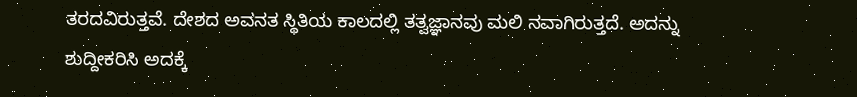ತರದವಿರುತ್ತವೆ. ದೇಶದ ಅವನತ ಸ್ಥಿತಿಯ ಕಾಲದಲ್ಲಿ ತತ್ವಜ್ಞಾನವು ಮಲಿ ನವಾಗಿರುತ್ತದೆ. ಅದನ್ನು ಶುದ್ದೀಕರಿಸಿ ಅದಕ್ಕೆ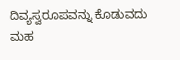ದಿವ್ಯಸ್ವರೂಪವನ್ನು ಕೊಡುವದು ಮಹ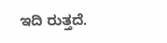ಇದಿ ರುತ್ತದೆ.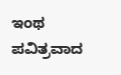ಇಂಥ ಪವಿತ್ರವಾದ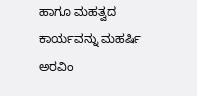ಹಾಗೂ ಮಹತ್ವದ ಕಾರ್ಯವನ್ನು ಮಹರ್ಷಿ ಅರವಿಂ